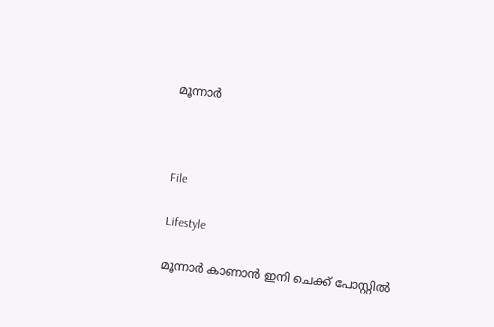മൂന്നാർ



File

Lifestyle

മൂന്നാർ കാണാൻ ഇനി ചെക്ക് പോസ്റ്റിൽ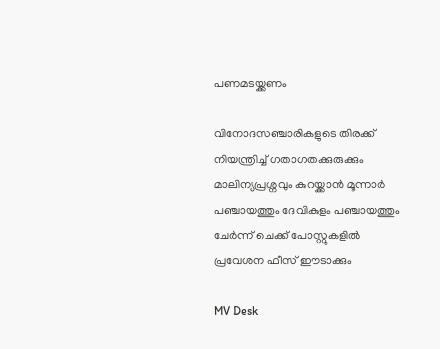പണമടയ്ക്കണം

വിനോദസഞ്ചാരികളുടെ തിരക്ക് നിയന്ത്രിച്ച് ഗതാഗതക്കുരുക്കും മാലിന്യപ്രശ്നവും കുറയ്ക്കാൻ മൂന്നാർ പഞ്ചായത്തും ദേവികുളം പഞ്ചായത്തും ചേർന്ന് ചെക്ക് പോസ്റ്റുകളിൽ പ്രവേശന ഫീസ് ഈടാക്കും

MV Desk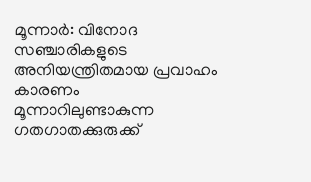മൂന്നാർ: വിനോദ സഞ്ചാരികളുടെ അനിയന്ത്രിതമായ പ്രവാഹം കാരണം മൂന്നാറിലുണ്ടാകുന്ന ഗതഗാതക്കുരുക്ക്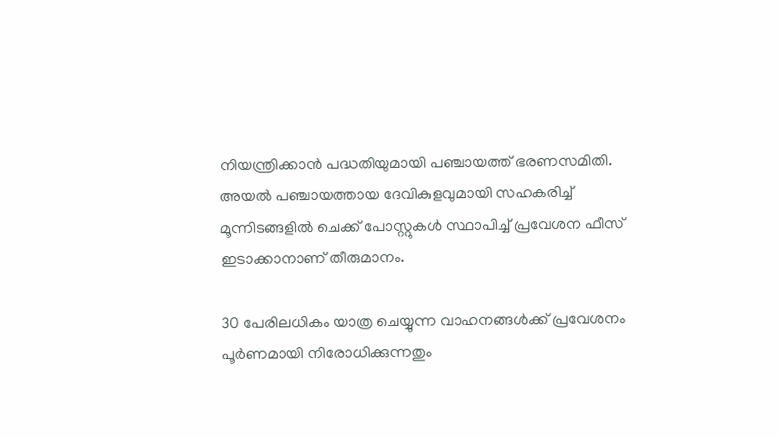നിയന്ത്രിക്കാൻ പദ്ധതിയുമായി പഞ്ചായത്ത് ഭരണസമിതി. അയൽ പഞ്ചായത്തായ ദേവികുളവുമായി സഹകരിച്ച് മൂന്നിടങ്ങളിൽ ചെക്ക് പോസ്റ്റുകൾ സ്ഥാപിച്ച് പ്രവേശന ഫീസ് ഇടാക്കാനാണ് തീരുമാനം.

30 പേരിലധികം യാത്ര ചെയ്യുന്ന വാഹനങ്ങൾക്ക് പ്രവേശനം പൂർണമായി നിരോധിക്കുന്നതും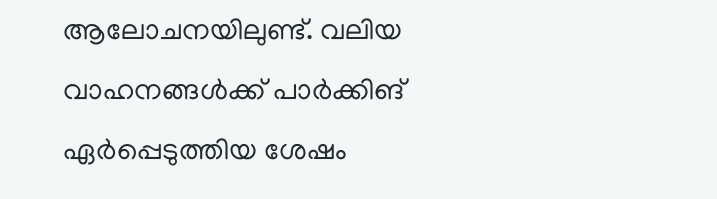ആലോചനയിലുണ്ട്. വലിയ വാഹനങ്ങൾക്ക് പാർക്കിങ് ഏർപ്പെടുത്തിയ ശേഷം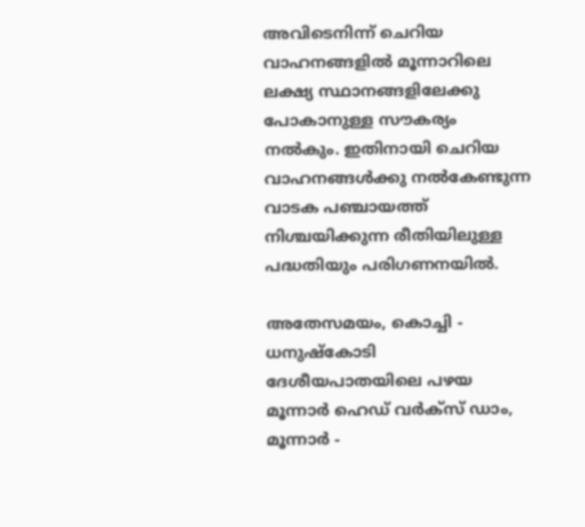അവിടെനിന്ന് ചെറിയ വാഹനങ്ങളിൽ മൂന്നാറിലെ ലക്ഷ്യ സ്ഥാനങ്ങളിലേക്കു പോകാനുള്ള സൗകര്യം നൽകും. ഇതിനായി ചെറിയ വാഹനങ്ങൾക്കു നൽകേണ്ടുന്ന വാടക പഞ്ചായത്ത് നിശ്ചയിക്കുന്ന രീതിയിലുള്ള പദ്ധതിയും പരിഗണനയിൽ.

അതേസമയം, കൊച്ചി - ധനുഷ്കോടി ദേശീയപാതയിലെ പഴയ മൂന്നാർ ഹെഡ് വർക്സ് ഡാം, മൂന്നാർ -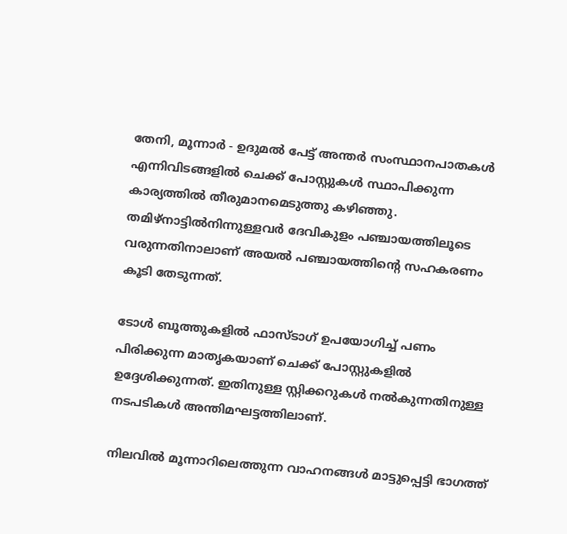തേനി, മൂന്നാർ - ഉദുമൽ പേട്ട് അന്തർ സംസ്ഥാനപാതകൾ എന്നിവിടങ്ങളിൽ ചെക്ക് പോസ്റ്റുകൾ സ്ഥാപിക്കുന്ന കാര്യത്തിൽ തീരുമാനമെടുത്തു കഴിഞ്ഞു. തമിഴ്നാട്ടിൽനിന്നുള്ളവർ ദേവികുളം പഞ്ചായത്തിലൂടെ വരുന്നതിനാലാണ് അയൽ പഞ്ചായത്തിന്‍റെ സഹകരണം കൂടി തേടുന്നത്.

ടോൾ ബൂത്തുകളിൽ ഫാസ്ടാഗ് ഉപയോഗിച്ച് പണം പിരിക്കുന്ന മാതൃകയാണ് ചെക്ക് പോസ്റ്റുകളിൽ ഉദ്ദേശിക്കുന്നത്. ഇതിനുള്ള സ്റ്റിക്കറുകൾ നൽകുന്നതിനുള്ള നടപടികൾ അന്തിമഘട്ടത്തിലാണ്.

നിലവിൽ മൂന്നാറിലെത്തുന്ന വാഹനങ്ങൾ മാട്ടുപ്പെട്ടി ഭാഗത്ത്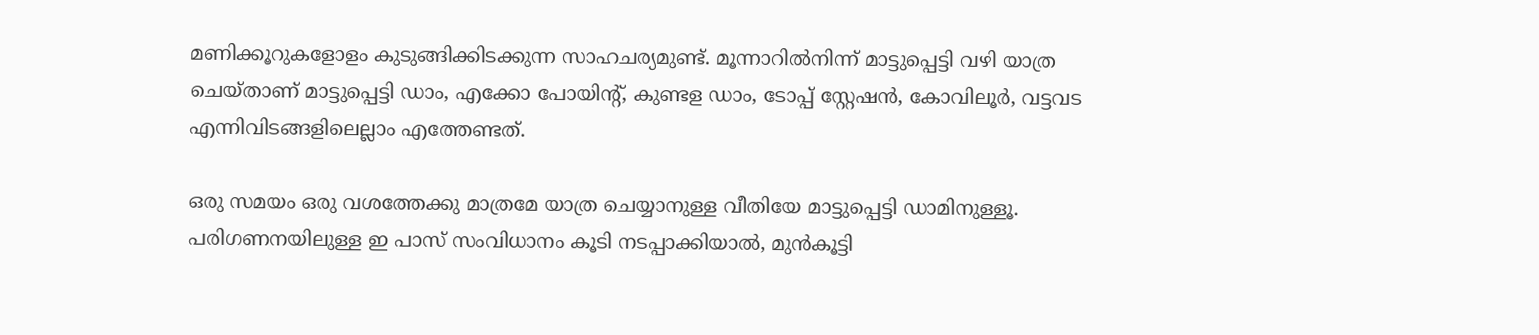മണിക്കൂറുകളോളം കുടുങ്ങിക്കിടക്കുന്ന സാഹചര്യമുണ്ട്. മൂന്നാറിൽനിന്ന് മാട്ടുപ്പെട്ടി വഴി യാത്ര ചെയ്താണ് മാട്ടുപ്പെട്ടി ഡാം, എക്കോ പോയിന്‍റ്, കുണ്ടള ഡാം, ടോപ്പ് സ്റ്റേഷൻ, കോവിലൂർ, വട്ടവട എന്നിവിടങ്ങളിലെല്ലാം എത്തേണ്ടത്.

ഒരു സമയം ഒരു വശത്തേക്കു മാത്രമേ യാത്ര ചെയ്യാനുള്ള വീതിയേ മാട്ടുപ്പെട്ടി ഡാമിനുള്ളൂ. പരിഗണനയിലുള്ള ഇ പാസ് സംവിധാനം കൂടി നടപ്പാക്കിയാൽ, മുൻകൂട്ടി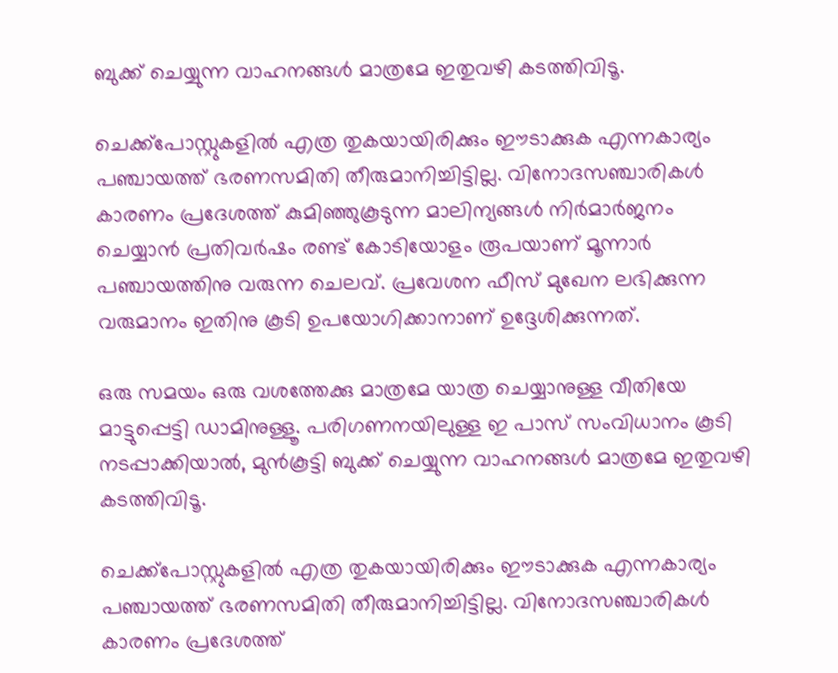ബുക്ക് ചെയ്യുന്ന വാഹനങ്ങൾ മാത്രമേ ഇതുവഴി കടത്തിവിടൂ.

ചെക്ക്പോസ്റ്റുകളിൽ എത്ര തുകയായിരിക്കും ഈടാക്കുക എന്നകാര്യം പഞ്ചായത്ത് ഭരണസമിതി തീരുമാനിച്ചിട്ടില്ല. വിനോദസഞ്ചാരികൾ കാരണം പ്രദേശത്ത് കുമിഞ്ഞുകൂടുന്ന മാലിന്യങ്ങൾ നിർമാർജനം ചെയ്യാൻ പ്രതിവർഷം രണ്ട് കോടിയോളം രൂപയാണ് മൂന്നാർ പഞ്ചായത്തിനു വരുന്ന ചെലവ്. പ്രവേശന ഫീസ് മുഖേന ലഭിക്കുന്ന വരുമാനം ഇതിനു കൂടി ഉപയോഗിക്കാനാണ് ഉദ്ദേശിക്കുന്നത്.

ഒരു സമയം ഒരു വശത്തേക്കു മാത്രമേ യാത്ര ചെയ്യാനുള്ള വീതിയേ മാട്ടുപ്പെട്ടി ഡാമിനുള്ളൂ. പരിഗണനയിലുള്ള ഇ പാസ് സംവിധാനം കൂടി നടപ്പാക്കിയാൽ, മുൻകൂട്ടി ബുക്ക് ചെയ്യുന്ന വാഹനങ്ങൾ മാത്രമേ ഇതുവഴി കടത്തിവിടൂ.

ചെക്ക്പോസ്റ്റുകളിൽ എത്ര തുകയായിരിക്കും ഈടാക്കുക എന്നകാര്യം പഞ്ചായത്ത് ഭരണസമിതി തീരുമാനിച്ചിട്ടില്ല. വിനോദസഞ്ചാരികൾ കാരണം പ്രദേശത്ത്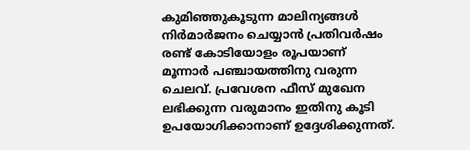കുമിഞ്ഞുകൂടുന്ന മാലിന്യങ്ങൾ നിർമാർജനം ചെയ്യാൻ പ്രതിവർഷം രണ്ട് കോടിയോളം രൂപയാണ് മൂന്നാർ പഞ്ചായത്തിനു വരുന്ന ചെലവ്. പ്രവേശന ഫീസ് മുഖേന ലഭിക്കുന്ന വരുമാനം ഇതിനു കൂടി ഉപയോഗിക്കാനാണ് ഉദ്ദേശിക്കുന്നത്.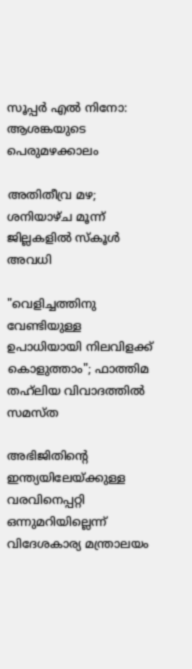സൂപ്പർ എൽ നിനോ: ആശങ്കയുടെ പെരുമഴക്കാലം

അതിതീവ്ര മഴ; ശ‌നിയാഴ്ച മൂന്ന് ജില്ലകളിൽ സ്കൂൾ അവധി

"വെളിച്ചത്തിനു വേണ്ടിയുള്ള ഉപാധിയായി നിലവിളക്ക് കൊളുത്താം"; ഫാത്തിമ തഹ്‌ലിയ വിവാദത്തിൽ സമസ്ത

അഭിജിതിന്‍റെ ഇന്ത്യയിലേയ്ക്കുള്ള വരവിനെപ്പറ്റി ഒന്നുമറിയില്ലെന്ന് വിദേശകാര്യ മന്ത്രാലയം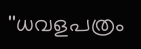''ധവളപത്രം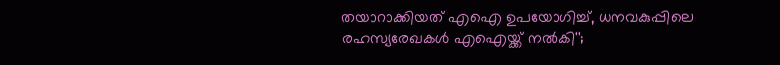തയാറാക്കിയത് എഐ ഉപയോഗിച്ച്, ധനവകുപ്പിലെ രഹസ‍്യരേഖകൾ എഐയ്ക്ക് നൽകി'';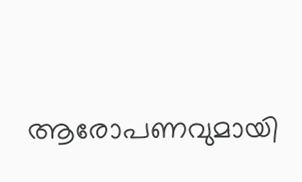ആരോപണവുമായി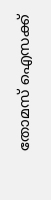തോമസ് ഐസക്ക്